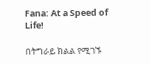Fana: At a Speed of Life!

በትግራይ ክልል የሚገኙ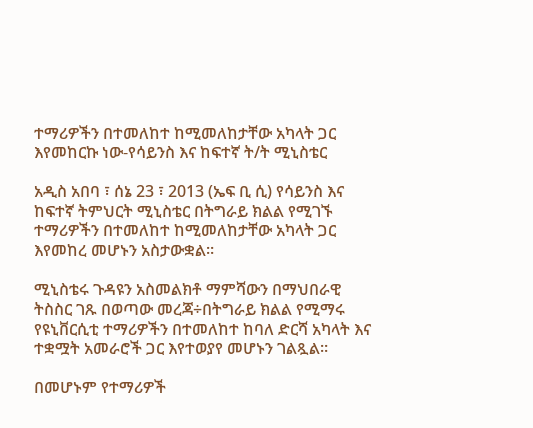ተማሪዎችን በተመለከተ ከሚመለከታቸው አካላት ጋር እየመከርኩ ነው-የሳይንስ እና ከፍተኛ ት/ት ሚኒስቴር

አዲስ አበባ ፣ ሰኔ 23 ፣ 2013 (ኤፍ ቢ ሲ) የሳይንስ እና ከፍተኛ ትምህርት ሚኒስቴር በትግራይ ክልል የሚገኙ ተማሪዎችን በተመለከተ ከሚመለከታቸው አካላት ጋር እየመከረ መሆኑን አስታውቋል።

ሚኒስቴሩ ጉዳዩን አስመልክቶ ማምሻውን በማህበራዊ ትስስር ገጹ በወጣው መረጃ÷በትግራይ ክልል የሚማሩ የዩኒቨርሲቲ ተማሪዎችን በተመለከተ ከባለ ድርሻ አካላት እና ተቋሟት አመራሮች ጋር እየተወያየ መሆኑን ገልጿል።

በመሆኑም የተማሪዎች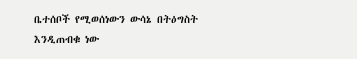ቤተሰቦች የሚወሰነውን ውሳኔ በትዕግስት እንዲጠብቁ ነው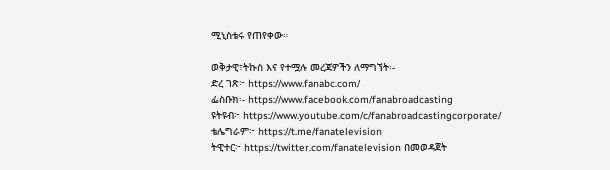ሚኒስቴሩ የጠየቀው።

ወቅታዊ፣ትኩስ እና የተሟሉ መረጃዎችን ለማግኘት፡-
ድረ ገጽ፦ https://www.fanabc.com/
ፌስቡክ፡- https://www.facebook.com/fanabroadcasting
ዩትዩብ፦ https://www.youtube.com/c/fanabroadcastingcorporate/
ቴሌግራም፦ https://t.me/fanatelevision
ትዊተር፦ https://twitter.com/fanatelevision በመወዳጀት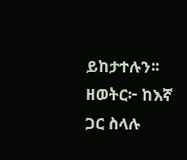ይከታተሉን፡፡
ዘወትር፦ ከእኛ ጋር ስላሉ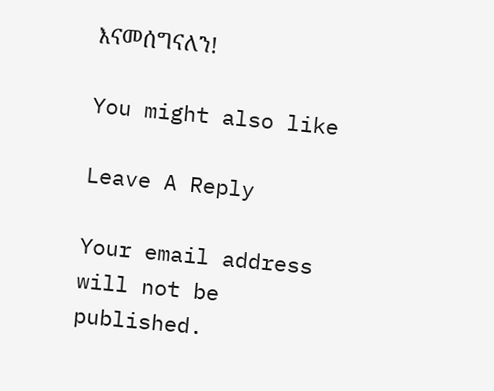እናመሰግናለን!

You might also like

Leave A Reply

Your email address will not be published.